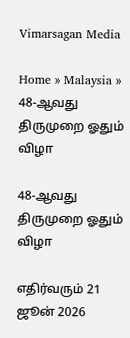Vimarsagan Media

Home » Malaysia » 48-ஆவது திருமுறை ஓதும் விழா

48-ஆவது திருமுறை ஓதும் விழா

எதிர்வரும் 21 ஜூன் 2026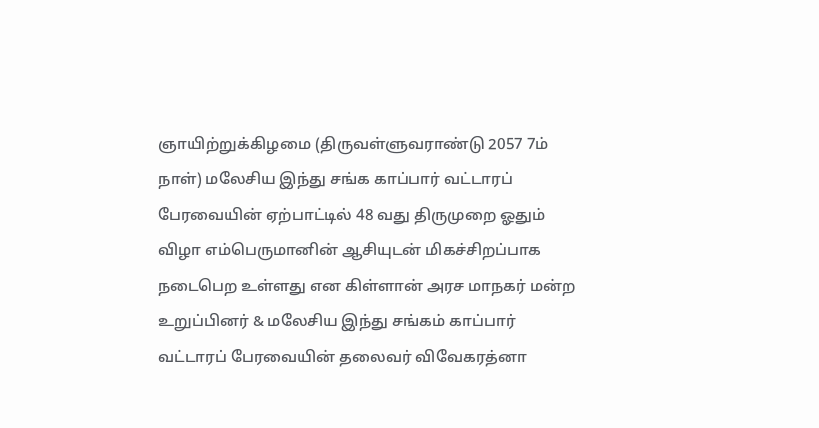ஞாயிற்றுக்கிழமை (திருவள்ளுவராண்டு 2057 7ம் நாள்) மலேசிய இந்து சங்க காப்பார் வட்டாரப் பேரவையின் ஏற்பாட்டில் 48 வது திருமுறை ஓதும் விழா எம்பெருமானின் ஆசியுடன் மிகச்சிறப்பாக நடைபெற உள்ளது என கிள்ளான் அரச மாநகர் மன்ற உறுப்பினர் & மலேசிய இந்து சங்கம் காப்பார் வட்டாரப் பேரவையின் தலைவர் விவேகரத்னா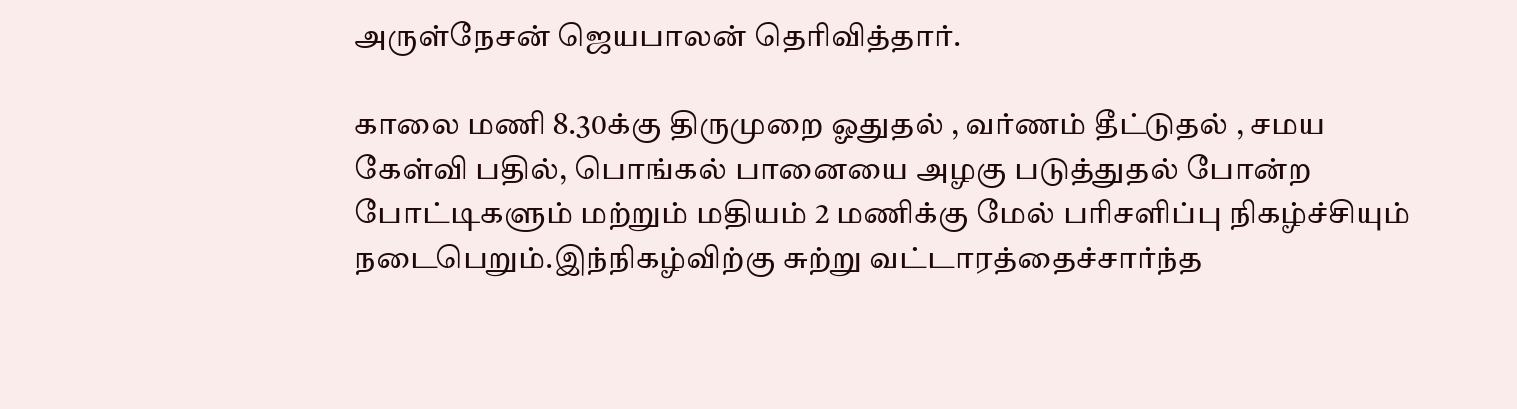அருள்நேசன் ஜெயபாலன் தெரிவித்தார்.

காலை மணி 8.30க்கு திருமுறை ஓதுதல் , வர்ணம் தீட்டுதல் , சமய கேள்வி பதில், பொங்கல் பானையை அழகு படுத்துதல் போன்ற போட்டிகளும் மற்றும் மதியம் 2 மணிக்கு மேல் பரிசளிப்பு நிகழ்ச்சியும் நடைபெறும்.இந்நிகழ்விற்கு சுற்று வட்டாரத்தைச்சார்ந்த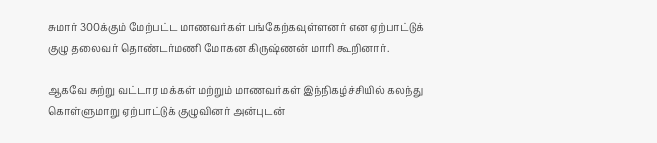சுமார் 300க்கும் மேற்பட்ட மாணவர்கள் பங்கேற்கவுள்ளனர் என ஏற்பாட்டுக் குழு தலைவர் தொண்டர்மணி மோகன கிருஷ்ணன் மாரி கூறினார்.

ஆகவே சுற்று வட்டார மக்கள் மற்றும் மாணவர்கள் இந்நிகழ்ச்சியில் கலந்து கொள்ளுமாறு ஏற்பாட்டுக் குழுவினர் அன்புடன்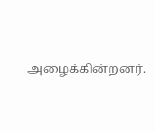அழைக்கின்றனர்.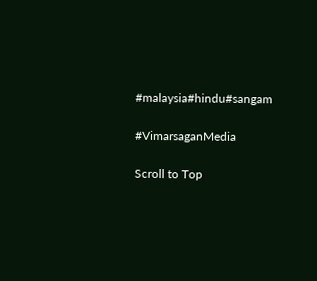#malaysia#hindu#sangam

#VimarsaganMedia

Scroll to Top